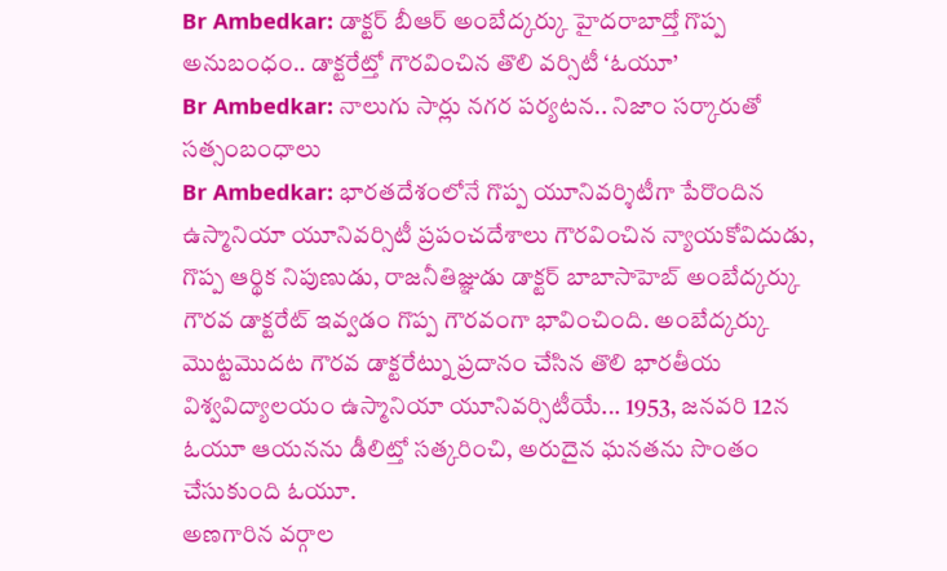Br Ambedkar: డాక్టర్ బీఆర్ అంబేద్కర్కు హైదరాబాద్తో గొప్ప అనుబంధం.. డాక్టరేట్తో గౌరవించిన తొలి వర్సిటీ ‘ఓయూ’
Br Ambedkar: నాలుగు సార్లు నగర పర్యటన.. నిజాం సర్కారుతో సత్సంబంధాలు
Br Ambedkar: భారతదేశంలోనే గొప్ప యూనివర్శిటీగా పేరొందిన ఉస్మానియా యూనివర్సిటీ ప్రపంచదేశాలు గౌరవించిన న్యాయకోవిదుడు, గొప్ప ఆర్థిక నిపుణుడు, రాజనీతిజ్ఞుడు డాక్టర్ బాబాసాహెబ్ అంబేద్కర్కు గౌరవ డాక్టరేట్ ఇవ్వడం గొప్ప గౌరవంగా భావించింది. అంబేద్కర్కు మొట్టమొదట గౌరవ డాక్టరేట్ను ప్రదానం చేసిన తొలి భారతీయ విశ్వవిద్యాలయం ఉస్మానియా యూనివర్సిటీయే... 1953, జనవరి 12న ఓయూ ఆయనను డీలిట్తో సత్కరించి, అరుదైన ఘనతను సొంతం చేసుకుంది ఓయూ.
అణగారిన వర్గాల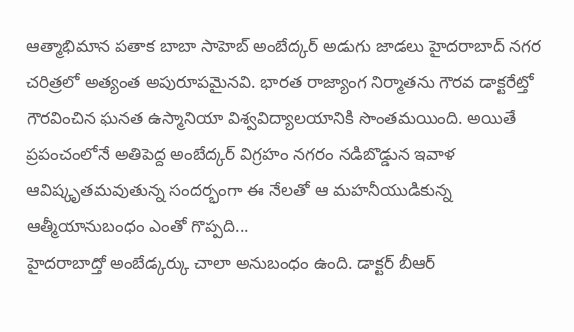ఆత్మాభిమాన పతాక బాబా సాహెబ్ అంబేద్కర్ అడుగు జాడలు హైదరాబాద్ నగర చరిత్రలో అత్యంత అపురూపమైనవి. భారత రాజ్యాంగ నిర్మాతను గౌరవ డాక్టరేట్తో గౌరవించిన ఘనత ఉస్మానియా విశ్వవిద్యాలయానికి సొంతమయింది. అయితే ప్రపంచంలోనే అతిపెద్ద అంబేద్కర్ విగ్రహం నగరం నడిబొడ్డున ఇవాళ ఆవిష్కృతమవుతున్న సందర్భంగా ఈ నేలతో ఆ మహనీయుడికున్న ఆత్మీయానుబంధం ఎంతో గొప్పది...
హైదరాబాద్తో అంబేడ్కర్కు చాలా అనుబంధం ఉంది. డాక్టర్ బీఆర్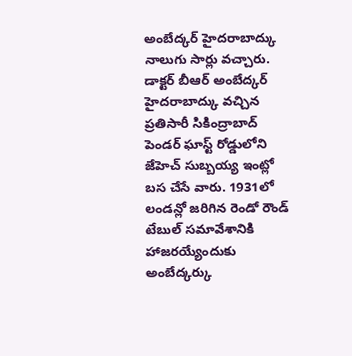అంబేద్కర్ హైదరాబాద్కు నాలుగు సార్లు వచ్చారు. డాక్టర్ బీఆర్ అంబేద్కర్ హైదరాబాద్కు వచ్చిన ప్రతిసారీ సికింద్రాబాద్ పెండర్ ఘాస్ట్ రోడ్డులోని జేహెచ్ సుబ్బయ్య ఇంట్లో బస చేసే వారు. 1931లో లండన్లో జరిగిన రెండో రౌండ్ టేబుల్ సమావేశానికి హాజరయ్యేందుకు అంబేద్కర్కు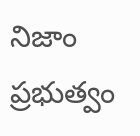నిజాం ప్రభుత్వం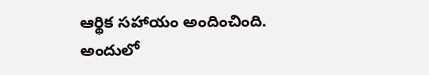ఆర్థిక సహాయం అందించింది. అందులో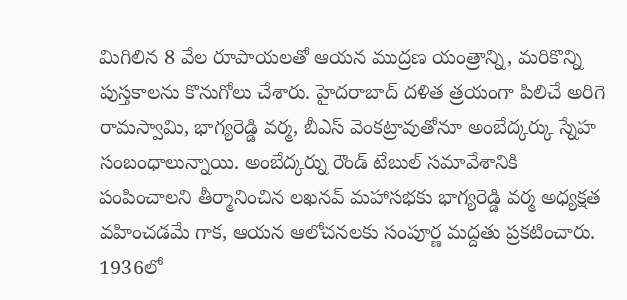మిగిలిన 8 వేల రూపాయలతో ఆయన ముద్రణ యంత్రాన్ని, మరికొన్ని పుస్తకాలను కొనుగోలు చేశారు. హైదరాబాద్ దళిత త్రయంగా పిలిచే అరిగె రామస్వామి, భాగ్యరెడ్డి వర్మ, బీఎస్ వెంకట్రావుతోనూ అంబేద్కర్కు స్నేహ సంబంధాలున్నాయి. అంబేద్కర్ను రౌండ్ టేబుల్ సమావేశానికి పంపించాలని తీర్మానించిన లఖనవ్ మహాసభకు భాగ్యరెడ్డి వర్మ అధ్యక్షత వహించడమే గాక, ఆయన ఆలోచనలకు సంపూర్ణ మద్దతు ప్రకటించారు.
1936లో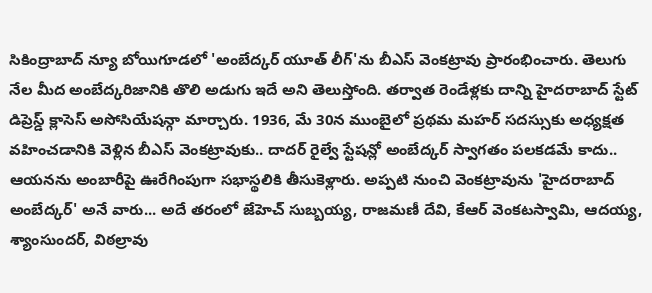సికింద్రాబాద్ న్యూ బోయిగూడలో 'అంబేద్కర్ యూత్ లీగ్'ను బీఎస్ వెంకట్రావు ప్రారంభించారు. తెలుగు నేల మీద అంబేద్కరిజానికి తొలి అడుగు ఇదే అని తెలుస్తోంది. తర్వాత రెండేళ్లకు దాన్ని హైదరాబాద్ స్టేట్ డిప్రెస్డ్ క్లాసెస్ అసోసియేషన్గా మార్చారు. 1936, మే 30న ముంబైలో ప్రథమ మహర్ సదస్సుకు అధ్యక్షత వహించడానికి వెళ్లిన బీఎస్ వెంకట్రావుకు.. దాదర్ రైల్వే స్టేషన్లో అంబేద్కర్ స్వాగతం పలకడమే కాదు.. ఆయనను అంబారీపై ఊరేగింపుగా సభాస్థలికి తీసుకెళ్లారు. అప్పటి నుంచి వెంకట్రావును 'హైదరాబాద్ అంబేద్కర్' అనే వారు... అదే తరంలో జేహెచ్ సుబ్బయ్య, రాజమణీ దేవి, కేఆర్ వెంకటస్వామి, ఆదయ్య, శ్యాంసుందర్, విఠల్రావు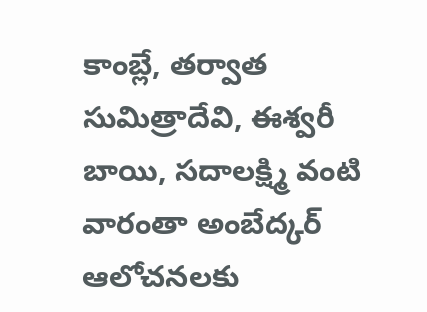కాంబ్లే, తర్వాత సుమిత్రాదేవి, ఈశ్వరీ బాయి, సదాలక్ష్మి వంటి వారంతా అంబేద్కర్ ఆలోచనలకు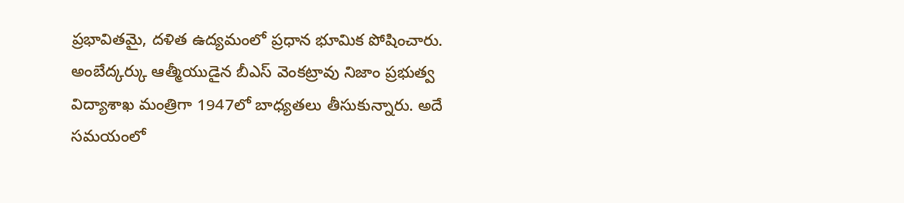ప్రభావితమై, దళిత ఉద్యమంలో ప్రధాన భూమిక పోషించారు.
అంబేద్కర్కు ఆత్మీయుడైన బీఎస్ వెంకట్రావు నిజాం ప్రభుత్వ విద్యాశాఖ మంత్రిగా 1947లో బాధ్యతలు తీసుకున్నారు. అదే సమయంలో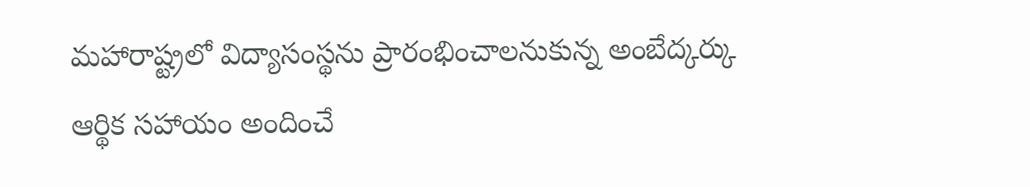మహారాష్ట్రలో విద్యాసంస్థను ప్రారంభించాలనుకున్న అంబేద్కర్కు ఆర్థిక సహాయం అందించే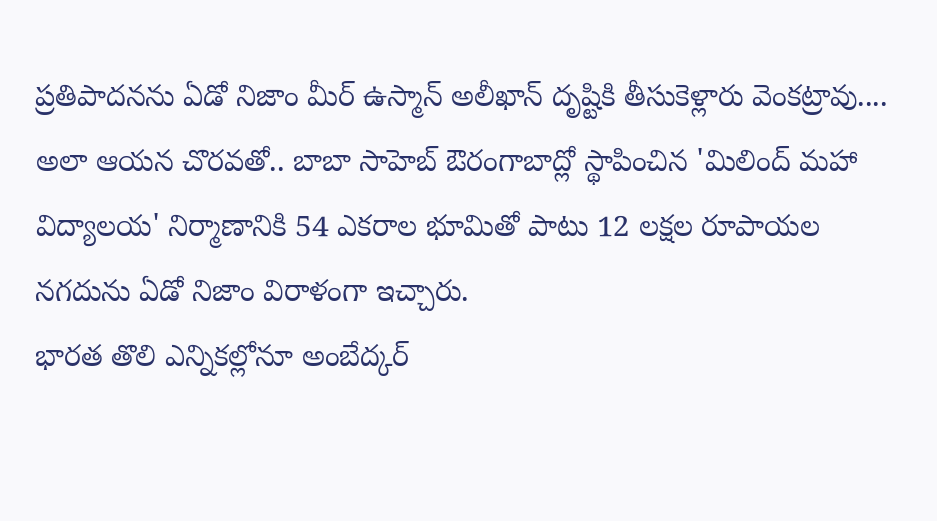ప్రతిపాదనను ఏడో నిజాం మీర్ ఉస్మాన్ అలీఖాన్ దృష్టికి తీసుకెళ్లారు వెంకట్రావు.... అలా ఆయన చొరవతో.. బాబా సాహెబ్ ఔరంగాబాద్లో స్థాపించిన 'మిలింద్ మహా విద్యాలయ' నిర్మాణానికి 54 ఎకరాల భూమితో పాటు 12 లక్షల రూపాయల నగదును ఏడో నిజాం విరాళంగా ఇచ్చారు.
భారత తొలి ఎన్నికల్లోనూ అంబేద్కర్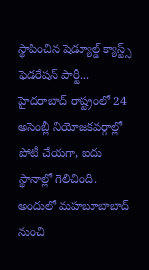స్థాపించిన షెడ్యూల్డ్ క్యాస్ట్స్ ఫెడరేషన్ పార్టీ... హైదరాబాద్ రాష్ట్రంలో 24 అసెంబ్లీ నియోజకవర్గాల్లో పోటీ చేయగా, ఐదు స్థానాల్లో గెలిచింది. అందులో మహబూబాబాద్ నుంచి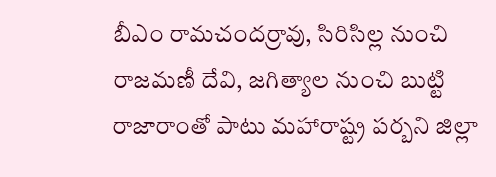బీఎం రామచందర్రావు, సిరిసిల్ల నుంచి రాజమణీ దేవి, జగిత్యాల నుంచి బుట్టి రాజారాంతో పాటు మహారాష్ట్ర పర్బని జిల్లా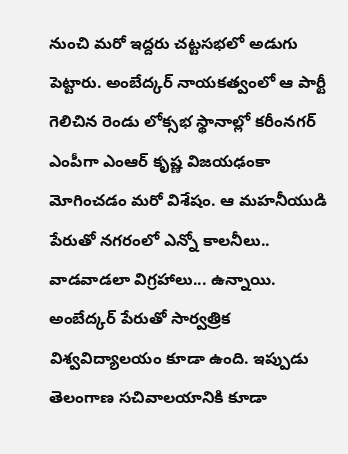నుంచి మరో ఇద్దరు చట్టసభలో అడుగు పెట్టారు. అంబేద్కర్ నాయకత్వంలో ఆ పార్టీ గెలిచిన రెండు లోక్సభ స్థానాల్లో కరీంనగర్ ఎంపీగా ఎంఆర్ కృష్ణ విజయఢంకా మోగించడం మరో విశేషం. ఆ మహనీయుడి పేరుతో నగరంలో ఎన్నో కాలనీలు.. వాడవాడలా విగ్రహాలు... ఉన్నాయి. అంబేద్కర్ పేరుతో సార్వత్రిక విశ్వవిద్యాలయం కూడా ఉంది. ఇప్పుడు తెలంగాణ సచివాలయానికి కూడా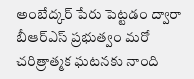అంబేద్కర్ పేరు పెట్టడం ద్వారా బీఆర్ఎస్ ప్రభుత్వం మరో చరిత్రాత్మక ఘటనకు నాంది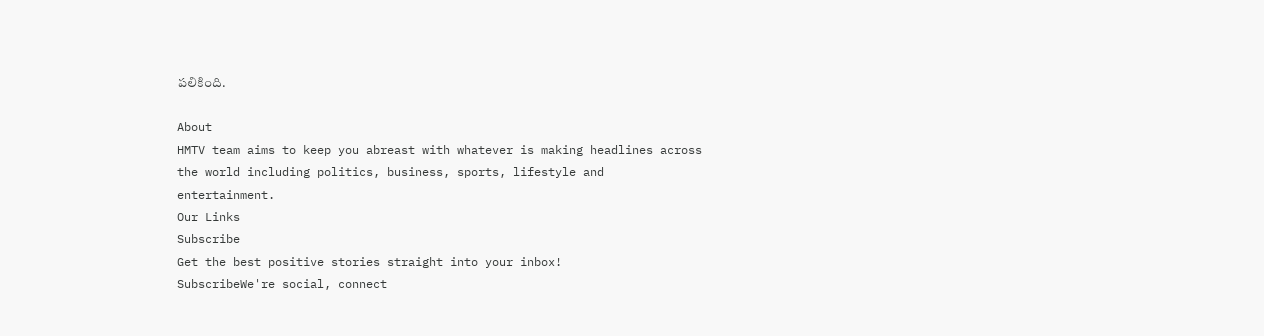పలికింది.

About
HMTV team aims to keep you abreast with whatever is making headlines across the world including politics, business, sports, lifestyle and entertainment.
Our Links
Subscribe
Get the best positive stories straight into your inbox!
SubscribeWe're social, connect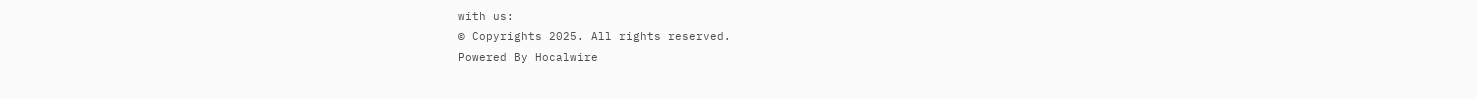with us:
© Copyrights 2025. All rights reserved.
Powered By Hocalwire